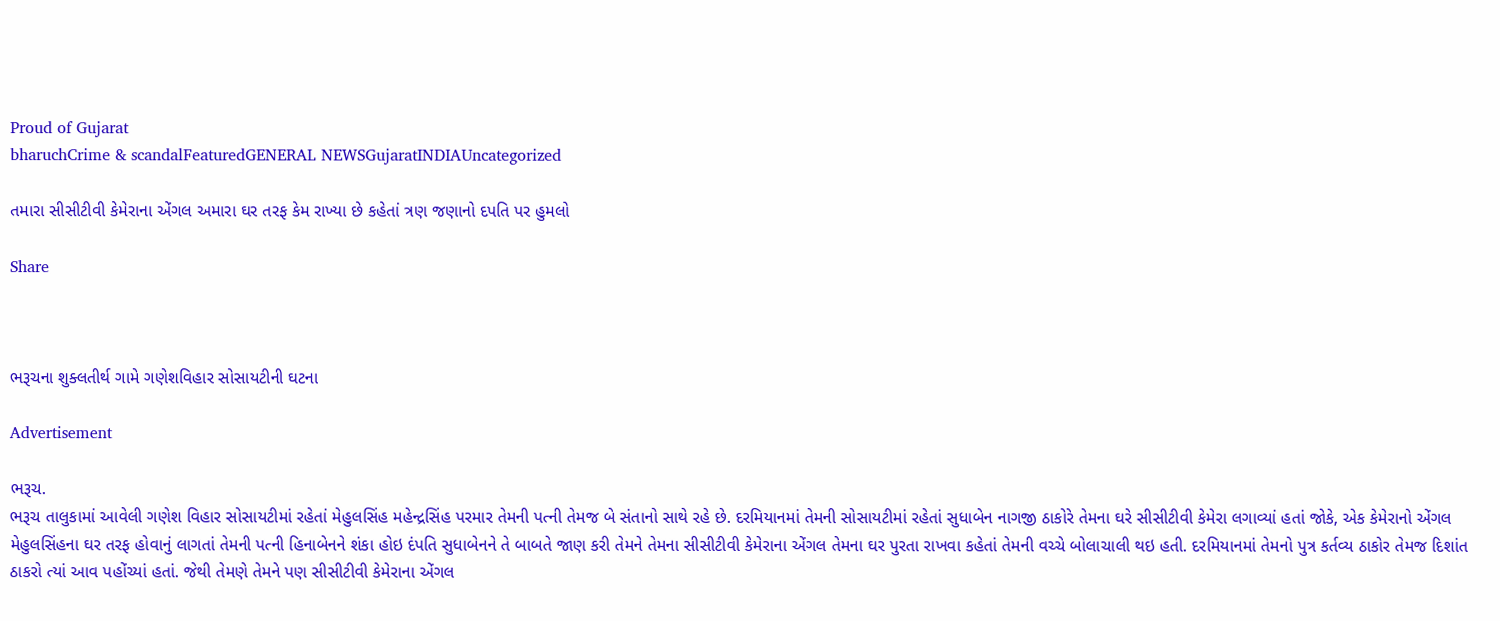Proud of Gujarat
bharuchCrime & scandalFeaturedGENERAL NEWSGujaratINDIAUncategorized

તમારા સીસીટીવી કેમેરાના એંગલ અમારા ઘર તરફ કેમ રાખ્યા છે કહેતાં ત્રણ જણાનો દપતિ પર હુમલો

Share



ભરૂચના શુક્લતીર્થ ગામે ગણેશવિહાર સોસાયટીની ઘટના

Advertisement

ભરૂચ.
ભરૂચ તાલુકામાં આવેલી ગણેશ વિહાર સોસાયટીમાં રહેતાં મેહુલસિંહ મહેન્દ્રસિંહ પરમાર તેમની પત્ની તેમજ બે સંતાનો સાથે રહે છે. દરમિયાનમાં તેમની સોસાયટીમાં રહેતાં સુધાબેન નાગજી ઠાકોરે તેમના ઘરે સીસીટીવી કેમેરા લગાવ્યાં હતાં જોકે, એક કેમેરાનો એંગલ મેહુલસિંહના ઘર તરફ હોવાનું લાગતાં તેમની પત્ની હિનાબેનને શંકા હોઇ દંપતિ સુધાબેનને તે બાબતે જાણ કરી તેમને તેમના સીસીટીવી કેમેરાના એંગલ તેમના ઘર પુરતા રાખવા કહેતાં તેમની વચ્ચે બોલાચાલી થઇ હતી. દરમિયાનમાં તેમનો પુત્ર કર્તવ્ય ઠાકોર તેમજ દિશાંત ઠાકરો ત્યાં આવ પહોંચ્યાં હતાં. જેથી તેમણે તેમને પણ સીસીટીવી કેમેરાના એંગલ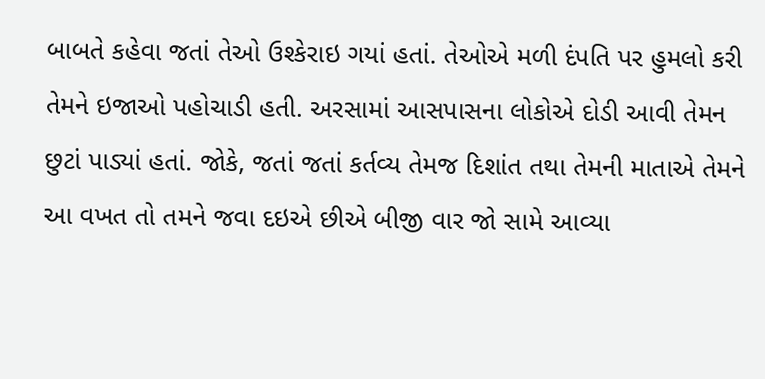બાબતે કહેવા જતાં તેઓ ઉશ્કેરાઇ ગયાં હતાં. તેઓએ મળી દંપતિ પર હુમલો કરી તેમને ઇજાઓ પહોચાડી હતી. અરસામાં આસપાસના લોકોએ દોડી આવી તેમન છુટાં પાડ્યાં હતાં. જોકે, જતાં જતાં કર્તવ્ય તેમજ દિશાંત તથા તેમની માતાએ તેમને આ વખત તો તમને જવા દઇએ છીએ બીજી વાર જો સામે આવ્યા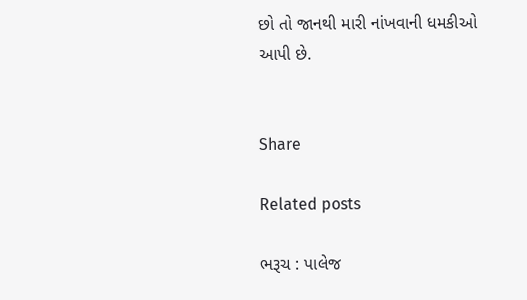છો તો જાનથી મારી નાંખવાની ધમકીઓ આપી છે.


Share

Related posts

ભરૂચ : પાલેજ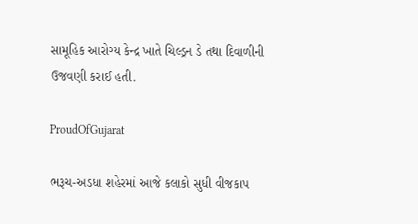સામૂહિક આરોગ્ય કેન્દ્ર ખાતે ચિલ્ડ્રન ડે તથા દિવાળીની ઉજવણી કરાઈ હતી.

ProudOfGujarat

ભરૂચ-અડધા શહેરમાં આજે કલાકો સુધી વીજકાપ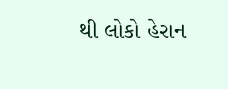થી લોકો હેરાન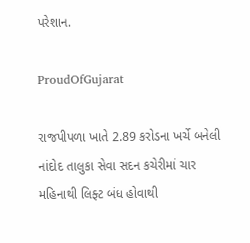પરેશાન.

ProudOfGujarat

રાજપીપળા ખાતે 2.89 કરોડના ખર્ચે બનેલી નાંદોદ તાલુકા સેવા સદન કચેરીમાં ચાર મહિનાથી લિફ્ટ બંધ હોવાથી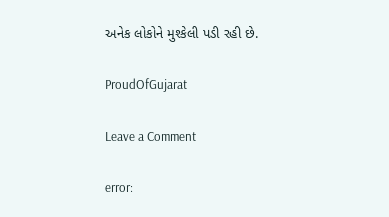અનેક લોકોને મુશ્કેલી પડી રહી છે.

ProudOfGujarat

Leave a Comment

error: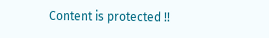Content is protected !!